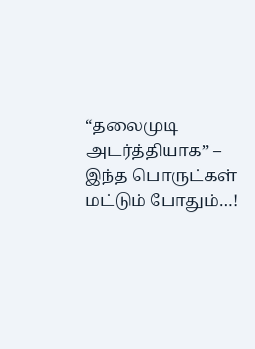“தலைமுடி அடர்த்தியாக” – இந்த பொருட்கள் மட்டும் போதும்…!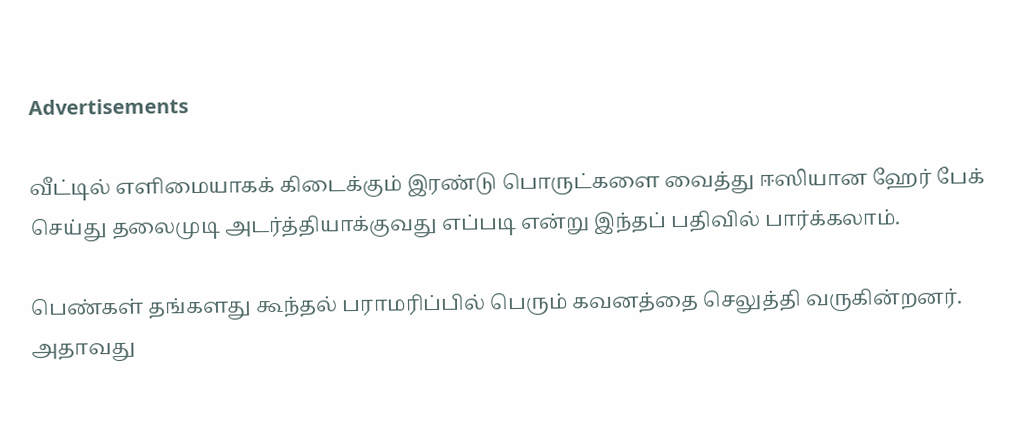Advertisements

வீட்டில் எளிமையாகக் கிடைக்கும் இரண்டு பொருட்களை வைத்து ஈஸியான ஹேர் பேக் செய்து தலைமுடி அடர்த்தியாக்குவது எப்படி என்று இந்தப் பதிவில் பார்க்கலாம்.

பெண்கள் தங்களது கூந்தல் பராமரிப்பில் பெரும் கவனத்தை செலுத்தி வருகின்றனர். அதாவது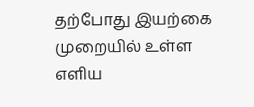தற்போது இயற்கை முறையில் உள்ள எளிய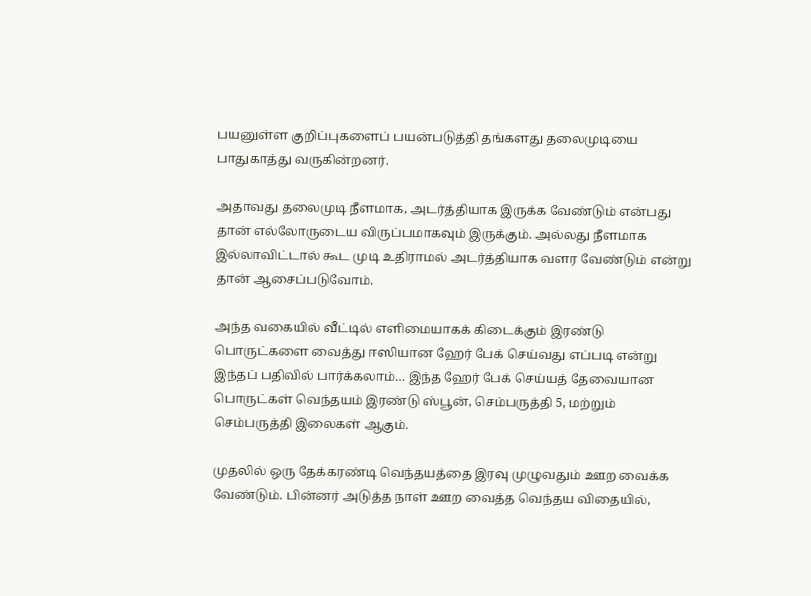பயனுள்ள குறிப்புகளைப் பயன்படுத்தி தங்களது தலைமுடியை பாதுகாத்து வருகின்றனர்.

அதாவது தலைமுடி நீளமாக, அடர்த்தியாக இருக்க வேண்டும் என்பது தான் எல்லோருடைய விருப்பமாகவும் இருக்கும். அல்லது நீளமாக இல்லாவிட்டால் கூட முடி உதிராமல் அடர்த்தியாக வளர வேண்டும் என்று தான் ஆசைப்படுவோம்.

அந்த வகையில் வீட்டில் எளிமையாகக் கிடைக்கும் இரண்டு பொருட்களை வைத்து ஈஸியான ஹேர் பேக் செய்வது எப்படி என்று இந்தப் பதிவில் பார்க்கலாம்… இந்த ஹேர் பேக் செய்யத் தேவையான பொருட்கள் வெந்தயம் இரண்டு ஸ்பூன், செம்பருத்தி 5, மற்றும் செம்பருத்தி இலைகள் ஆகும்.

முதலில் ஒரு தேக்கரண்டி வெந்தயத்தை இரவு முழுவதும் ஊற வைக்க வேண்டும். பின்னர் அடுத்த நாள் ஊற வைத்த வெந்தய விதையில்,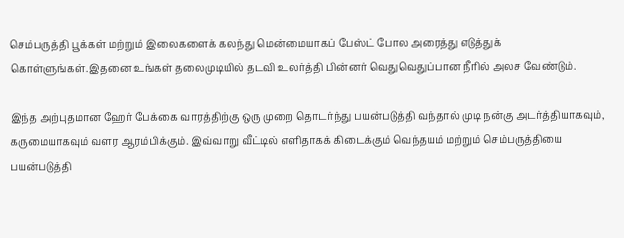செம்பருத்தி பூக்கள் மற்றும் இலைகளைக் கலந்து மென்மையாகப் பேஸ்ட் போல அரைத்து எடுத்துக் கொள்ளுங்கள்.இதனை உங்கள் தலைமுடியில் தடவி உலர்த்தி பின்னர் வெதுவெதுப்பான நீரில் அலச வேண்டும்.

இந்த அற்புதமான ஹேர் பேக்கை வாரத்திற்கு ஒரு முறை தொடர்ந்து பயன்படுத்தி வந்தால் முடி நன்கு அடர்த்தியாகவும், கருமையாகவும் வளர ஆரம்பிக்கும். இவ்வாறு வீட்டில் எளிதாகக் கிடைக்கும் வெந்தயம் மற்றும் செம்பருத்தியை பயன்படுத்தி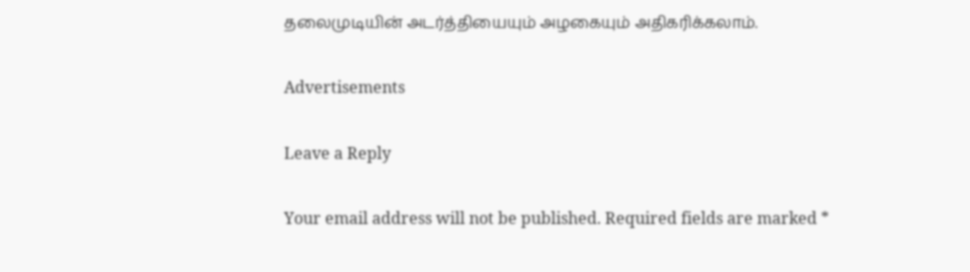தலைமுடியின் அடர்த்தியையும் அழகையும் அதிகரிக்கலாம்.

Advertisements

Leave a Reply

Your email address will not be published. Required fields are marked *